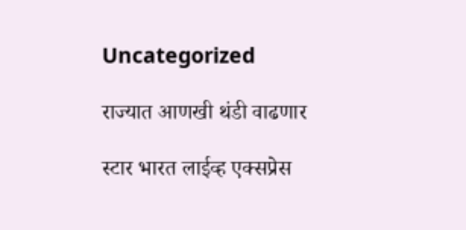Uncategorized

राज्यात आणखी थंडी वाढणार

स्टार भारत लाईव्ह एक्सप्रेस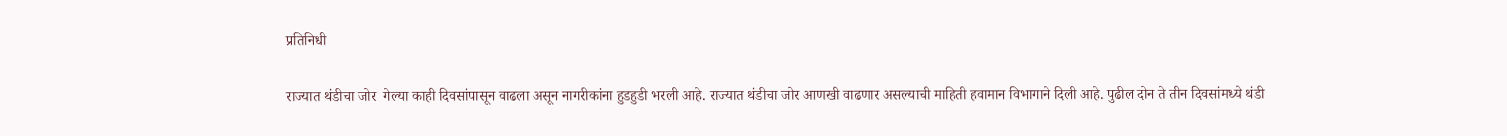प्रतिनिधी

राज्यात थंडीचा जोर  गेल्या काही दिवसांपासून वाढला असून नागरीकांना हुडहुडी भरली आहे. राज्यात थंडीचा जोर आणखी वाढणार असल्याची माहिती हवामान विभागाने दिली आहे. पुढील दोन ते तीन दिवसांमध्ये थंडी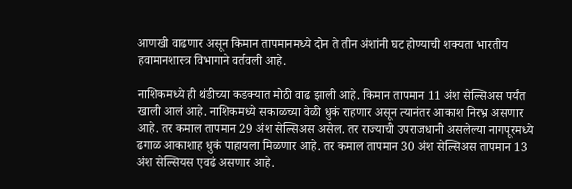आणखी वाढणार असून किमान तापमानमध्ये दोन ते तीन अंशांनी घट होण्याची शक्यता भारतीय हवामानशास्त्र विभागाने वर्तवली आहे.

नाशिकमध्ये ही थंडीच्या कडक्यात मोठी वाढ झाली आहे. किमान तापमान 11 अंश सेल्सिअस पर्यंत खाली आलं आहे. नाशिकमध्ये सकाळच्या वेळी धुकं राहणार असून त्यानंतर आकाश निरभ्र असणार आहे. तर कमाल तापमान 29 अंश सेल्सिअस असेल. तर राज्याची उपराजधानी असलेल्या नागपूरमध्ये ढगाळ आकाशाह धुकं पाहायला मिळणार आहे. तर कमाल तापमान 30 अंश सेल्सिअस तापमान 13 अंश सेल्सियस एवढं असणार आहे.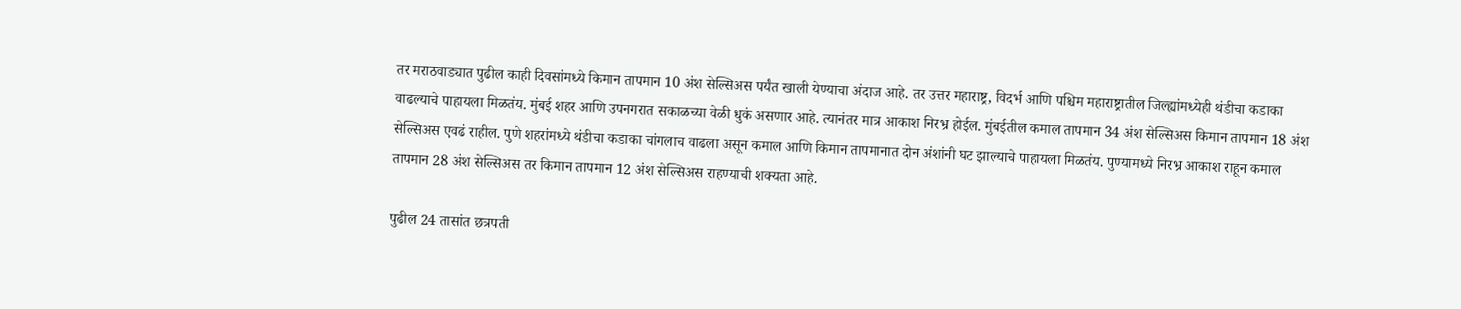तर मराठवाड्यात पुढील काही दिवसांमध्ये किमान तापमान 10 अंश सेल्सिअस पर्यंत खाली येण्याचा अंदाज आहे. तर उत्तर महाराष्ट्र, विदर्भ आणि पश्चिम महाराष्ट्रातील जिल्ह्यांमध्येही थंडीचा कडाका वाढल्याचे पाहायला मिळतंय. मुंबई शहर आणि उपनगरात सकाळच्या वेळी धुकं असणार आहे. त्यानंतर मात्र आकाश निरभ्र होईल. मुंबईतील कमाल तापमान 34 अंश सेल्सिअस किमान तापमान 18 अंश सेल्सिअस एवढं राहील. पुणे शहरांमध्ये थंडीचा कडाका चांगलाच वाढला असून कमाल आणि किमान तापमानात दोन अंशांनी घट झाल्याचे पाहायला मिळतंय. पुण्यामध्ये निरभ्र आकाश राहून कमाल तापमान 28 अंश सेल्सिअस तर किमान तापमान 12 अंश सेल्सिअस राहण्याची शक्यता आहे.

पुढील 24 तासांत छत्रपती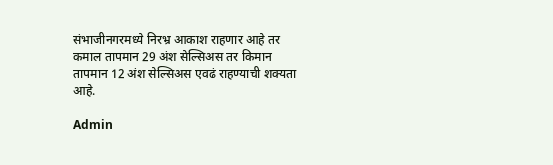संभाजीनगरमध्ये निरभ्र आकाश राहणार आहे तर कमाल तापमान 29 अंश सेल्सिअस तर किमान तापमान 12 अंश सेल्सिअस एवढं राहण्याची शक्यता आहे.

Admin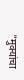"मुक्यांचा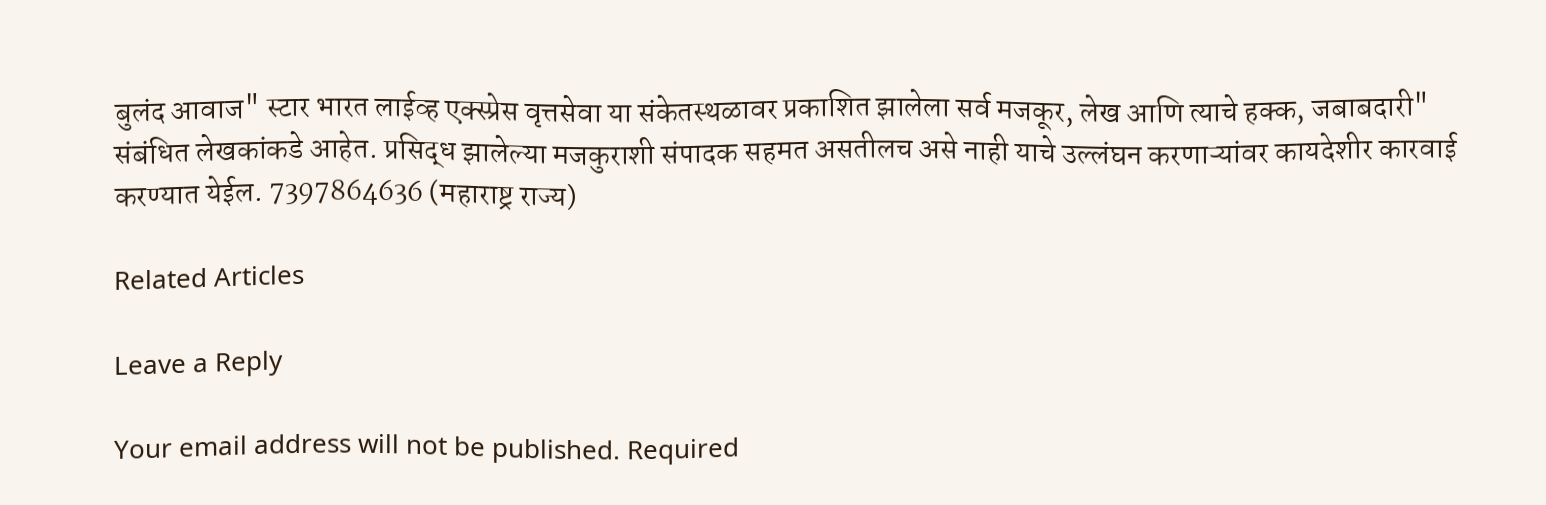बुलंद आवाज" स्टार भारत लाईव्ह एक्स्प्रेस वृत्तसेवा या संकेतस्थळावर प्रकाशित झालेला सर्व मजकूर, लेख आणि त्याचे हक्क, जबाबदारी" संबंधित लेखकांकडे आहेत. प्रसिद्ध झालेल्या मजकुराशी संपादक सहमत असतीलच असे नाही याचे उल्लंघन करणाऱ्यांवर कायदेशीर कारवाई करण्यात येईल. 7397864636 (महाराष्ट्र राज्य)

Related Articles

Leave a Reply

Your email address will not be published. Required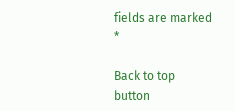fields are marked *

Back to top button